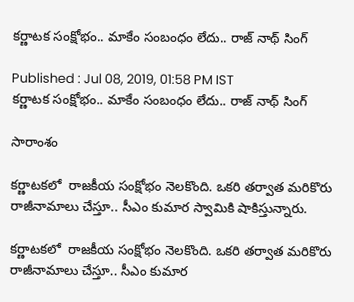కర్ణాటక సంక్షోభం.. మాకేం సంబంధం లేదు.. రాజ్ నాథ్ సింగ్

Published : Jul 08, 2019, 01:58 PM IST
కర్ణాటక సంక్షోభం.. మాకేం సంబంధం లేదు.. రాజ్ నాథ్ సింగ్

సారాంశం

కర్ణాటకలో  రాజకీయ సంక్షోభం నెలకొంది. ఒకరి తర్వాత మరికొరు రాజీనామాలు చేస్తూ.. సీఎం కుమార స్వామికి షాకిస్తున్నారు.

కర్ణాటకలో  రాజకీయ సంక్షోభం నెలకొంది. ఒకరి తర్వాత మరికొరు రాజీనామాలు చేస్తూ.. సీఎం కుమార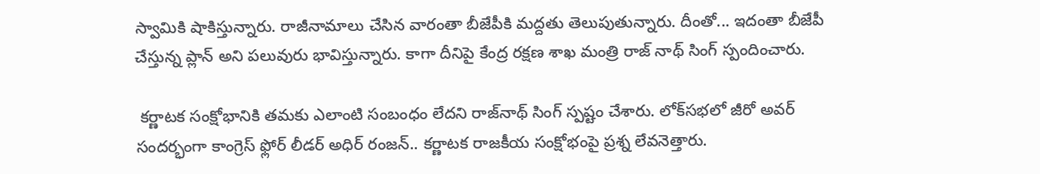స్వామికి షాకిస్తున్నారు. రాజీనామాలు చేసిన వారంతా బీజేపీకి మద్దతు తెలుపుతున్నారు. దీంతో... ఇదంతా బీజేపీ చేస్తున్న ప్లాన్ అని పలువురు భావిస్తున్నారు. కాగా దీనిపై కేంద్ర రక్షణ శాఖ మంత్రి రాజ్ నాథ్ సింగ్ స్పందించారు.

 కర్ణాటక సంక్షోభానికి తమకు ఎలాంటి సంబంధం లేదని రాజ్‌నాథ్‌ సింగ్‌ స్పష్టం చేశారు. లోక్‌సభలో జీరో అవర్‌ సందర్భంగా కాంగ్రెస్‌ ఫ్లోర్‌ లీడర్‌ అధిర్‌ రంజన్‌.. కర్ణాటక రాజకీయ సంక్షోభంపై ప్రశ్న లేవనెత్తారు.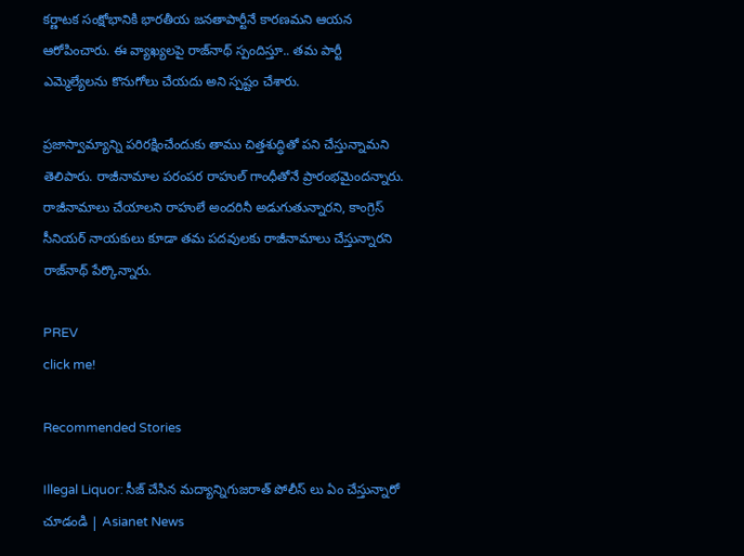కర్ణాటక సంక్షోభానికి భారతీయ జనతాపార్టీనే కారణమని ఆయన ఆరోపించారు. ఈ వ్యాఖ్యలపై రాజ్‌నాథ్‌ స్పందిస్తూ.. తమ పార్టీ ఎమ్మెల్యేలను కొనుగోలు చేయదు అని స్పష్టం చేశారు.

ప్రజాస్వామ్యాన్ని పరిరక్షించేందుకు తాము చిత్తశుద్ధితో పని చేస్తున్నామని తెలిపారు. రాజీనామాల పరంపర రాహుల్‌ గాంధీతోనే ప్రారంభమైందన్నారు. రాజీనామాలు చేయాలని రాహులే అందరినీ అడుగుతున్నారని, కాంగ్రెస్‌ సీనియర్‌ నాయకులు కూడా తమ పదవులకు రాజీనామాలు చేస్తున్నారని రాజ్‌నాథ్‌ పేర్కొన్నారు.

PREV
click me!

Recommended Stories

Illegal Liquor: సీజ్ చేసిన మద్యాన్నిగుజరాత్ పోలీస్ లు ఏం చేస్తున్నారో చూడండి | Asianet News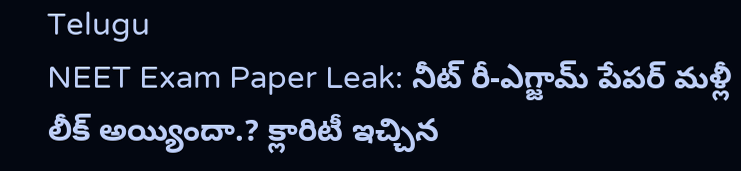Telugu
NEET Exam Paper Leak: నీట్ రీ-ఎగ్జామ్ పేప‌ర్ మ‌ళ్లీ లీక్ అయ్యిందా.? క్లారిటీ ఇచ్చిన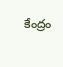కేంద్రం